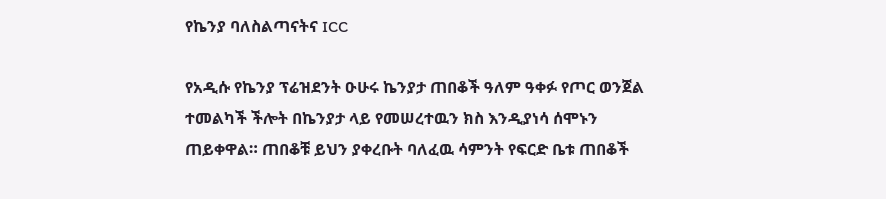የኬንያ ባለስልጣናትና ICC

የአዲሱ የኬንያ ፕሬዝደንት ዑሁሩ ኬንያታ ጠበቆች ዓለም ዓቀፉ የጦር ወንጀል ተመልካች ችሎት በኬንያታ ላይ የመሠረተዉን ክስ እንዲያነሳ ሰሞኑን ጠይቀዋል። ጠበቆቹ ይህን ያቀረቡት ባለፈዉ ሳምንት የፍርድ ቤቱ ጠበቆች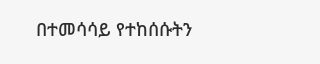በተመሳሳይ የተከሰሱትን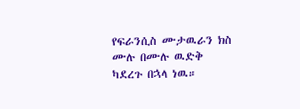የፍራንሲስ ሙታዉራን ክስ ሙሉ በሙሉ ዉድቅ ካደረጉ በኋላ ነዉ።